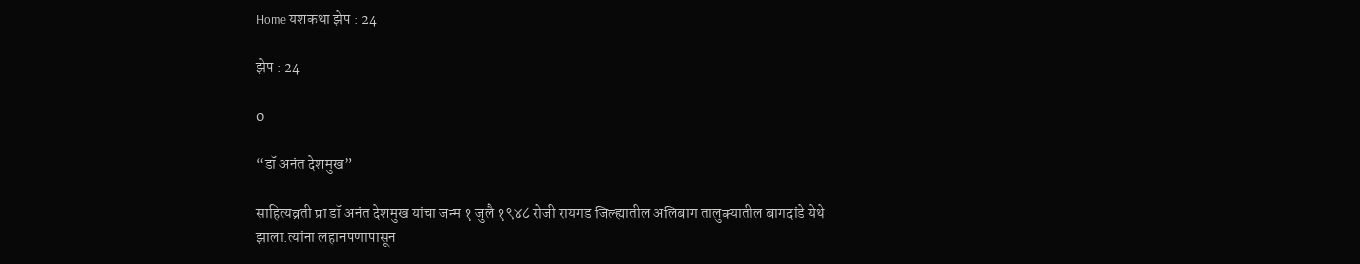Home यशकथा झेप : 24

झेप : 24

0

“डॉ अनंत देशमुख”

साहित्यव्रती प्रा डॉ अनंत देशमुख यांचा जन्म १ जुलै १९४८ रोजी रायगड जिल्ह्यातील अलिबाग तालुक्यातील बागदांडे येथे झाला.त्यांना लहानपणापासून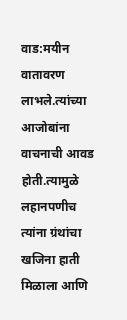वाड:मयीन वातावरण लाभले.त्यांच्या आजोबांना वाचनाची आवड होती.त्यामुळे लहानपणीच त्यांना ग्रंथांचा खजिना हाती मिळाला आणि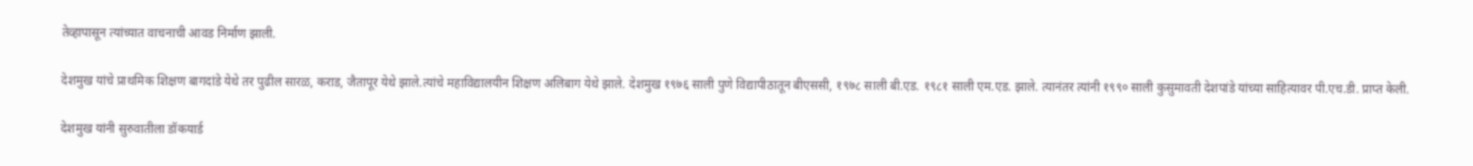तेव्हापासून त्यांच्यात वाचनाची आवड निर्माण झाली.

देशमुख यांचे प्राथमिक शिक्षण बागदांडे येथे तर पुढील सारळ, कराड, जैतापूर येथे झाले.त्यांचे महाविद्यालयीन शिक्षण अलिबाग येथे झाले. देशमुख १९७६ साली पुणे विद्यापीठातून बीएससी, १९७८ साली बी.एड. १९८१ साली एम.एड. झाले. त्यानंतर त्यांनी १९९० साली कुसुमावती देशपांडे यांच्या साहित्यावर पी.एच.डी. प्राप्त केली.

देशमुख यांनी सुरुवातीला डॉकयार्ड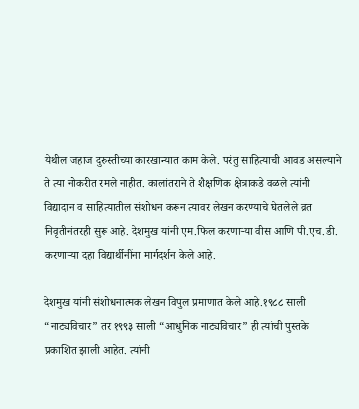येथील जहाज दुरुस्तीच्या कारखान्यात काम केले. परंतु साहित्याची आवड असल्याने ते त्या नोकरीत रमले नाहीत. कालांतराने ते शैक्षणिक क्षेत्राकडे वळले त्यांनी विद्यादान व साहित्यातील संशोधन करून त्यावर लेखन करण्याचे घेतलेले व्रत निवृतीनंतरही सुरू आहे. देशमुख यांनी एम.फिल करणाऱ्या वीस आणि पी.एच.डी. करणाऱ्या दहा विद्यार्थीनींना मार्गदर्शन केले आहे.

देशमुख यांनी संशोधनात्मक लेखन विपुल प्रमाणात केले आहे.१९८८ साली “नाट्यविचार” तर १९९३ साली “आधुनिक नाट्यविचार” ही त्यांची पुस्तके प्रकाशित झाली आहेत. त्यांनी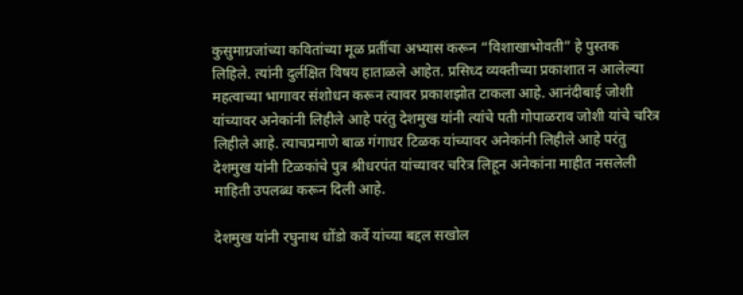कुसुमाग्रजांच्या कवितांच्या मूळ प्रतींचा अभ्यास करून “विशाखाभोवती” हे पुस्तक लिहिले. त्यांनी दुर्लक्षित विषय हाताळले आहेत. प्रसिध्द व्यक्तीच्या प्रकाशात न आलेल्या महत्वाच्या भागावर संशोधन करून त्यावर प्रकाशझोत टाकला आहे. आनंदीबाई जोशी यांच्यावर अनेकांनी लिहीले आहे परंतु देशमुख यांनी त्यांचे पती गोपाळराव जोशी यांचे चरित्र लिहीले आहे. त्याचप्रमाणे बाळ गंगाधर टिळक यांच्यावर अनेकांनी लिहीले आहे परंतु देशमुख यांनी टिळकांचे पुत्र श्रीधरपंत यांच्यावर चरित्र लिहून अनेकांना माहीत नसलेली माहिती उपलब्ध करून दिली आहे.

देशमुख यांनी रघुनाथ धोंडो कर्वे यांच्या बद्दल सखोल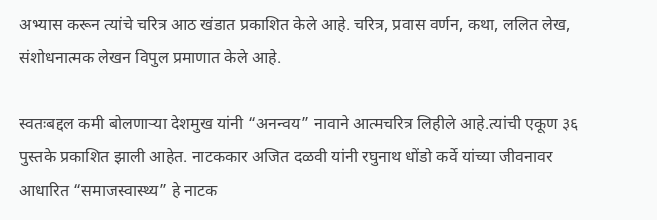अभ्यास करून त्यांचे चरित्र आठ खंडात प्रकाशित केले आहे. चरित्र, प्रवास वर्णन, कथा, ललित लेख, संशोधनात्मक लेखन विपुल प्रमाणात केले आहे.

स्वतःबद्दल कमी बोलणाऱ्या देशमुख यांनी “अनन्वय” नावाने आत्मचरित्र लिहीले आहे.त्यांची एकूण ३६ पुस्तके प्रकाशित झाली आहेत. नाटककार अजित दळवी यांनी रघुनाथ धोंडो कर्वे यांच्या जीवनावर आधारित “समाजस्वास्थ्य” हे नाटक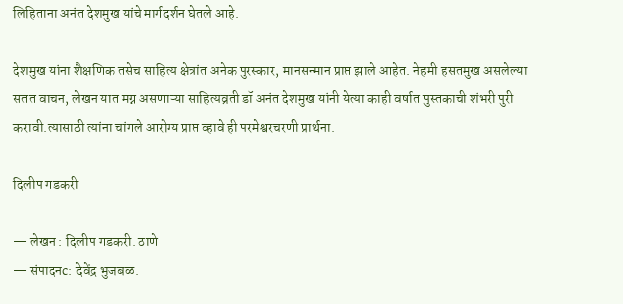लिहिताना अनंत देशमुख यांचे मार्गदर्शन घेतले आहे.

देशमुख यांना शैक्षणिक तसेच साहित्य क्षेत्रांत अनेक पुरस्कार, मानसन्मान प्राप्त झाले आहेत. नेहमी हसतमुख असलेल्या सतत वाचन, लेखन यात मग्न असणाऱ्या साहित्यव्रती डॉ अनंत देशमुख यांनी येत्या काही वर्षात पुस्तकाची शंभरी पुरी करावी.त्यासाठी त्यांना चांगले आरोग्य प्राप्त व्हावे ही परमेश्वरचरणी प्रार्थना.

दिलीप गडकरी

— लेखन : दिलीप गडकरी. ठाणे
— संपादनc: देवेंद्र भुजबळ.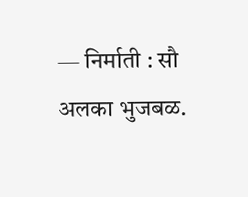— निर्माती : सौ अलका भुजबळ.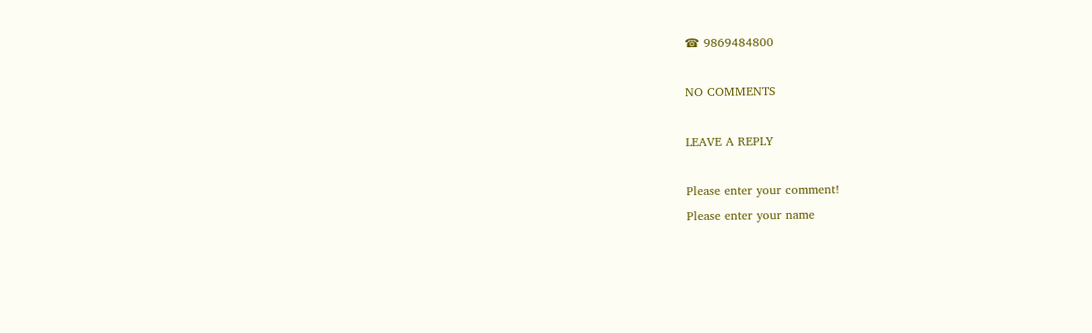☎ 9869484800

NO COMMENTS

LEAVE A REPLY

Please enter your comment!
Please enter your name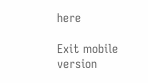here

Exit mobile version